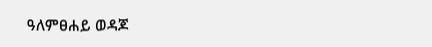ዓለምፀሐይ ወዳጆ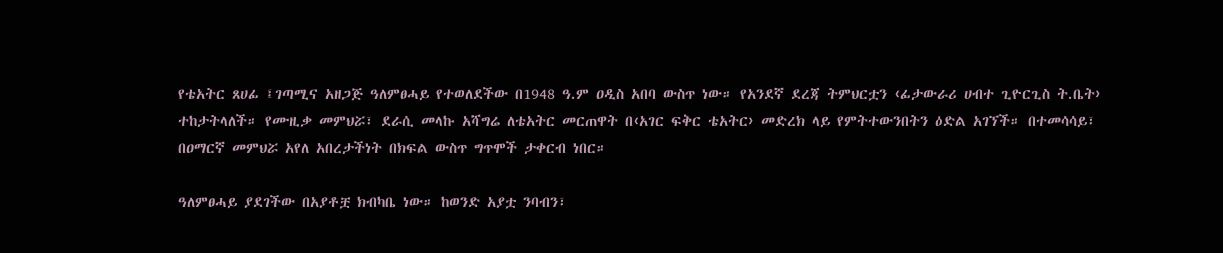የቴአትር ጸሀፊ ፤ገጣሚና አዘጋጅ ዓለምፀሓይ የተወለደችው በ1948 ዓ.ም ዐዲስ አበባ ውስጥ ነው። የአንደኛ ደረጃ ትምህርቷን ‹ፊታውራሪ ሀብተ ጊዮርጊስ ት.ቤት› ተከታትላለች። የሙዚቃ መምህሯ፣ ደራሲ መላኩ አሻግሬ ለቴአትር መርጠዋት በ‹አገር ፍቅር ቴአትር› መድረክ ላይ የምትተውንበትን ዕድል አገኘች። በተመሳሳይ፣ በዐማርኛ መምህሯ አየለ አበረታችነት በክፍል ውስጥ ግጥሞች ታቀርብ ነበር።

ዓለምፀሓይ ያደገችው በአያቶቿ ክብካቤ ነው። ከወንድ አያቷ ንባብን፣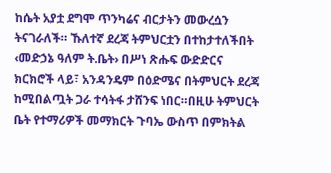ከሴት አያቷ ደግሞ ጥንካሬና ብርታትን መውረሷን ትናገራለች። ኹለተኛ ደረጃ ትምህርቷን በተከታተለችበት ‹መድኃኔ ዓለም ት.ቤት› በሥነ ጽሑፍ ውድድርና ክርክሮች ላይ፣ አንዳንዴም በዕድሜና በትምህርት ደረጃ ከሚበልጧት ጋራ ተሳትፋ ታሸንፍ ነበር።በዚሁ ትምህርት ቤት የተማሪዎች መማክርት ጉባኤ ውስጥ በምክትል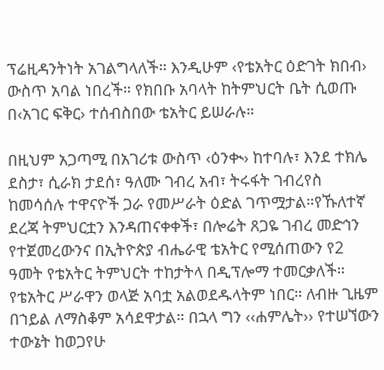ፕሬዚዳንትነት አገልግላለች። እንዲሁም ‹የቴአትር ዕድገት ክበብ› ውስጥ አባል ነበረች። የክበቡ አባላት ከትምህርት ቤት ሲወጡ በ‹አገር ፍቅር› ተሰብስበው ቴአትር ይሠራሉ።

በዚህም አጋጣሚ በአገሪቱ ውስጥ ‹ዕንቊ› ከተባሉ፣ እንደ ተክሌ ደስታ፣ ሲራክ ታደሰ፣ ዓለሙ ገብረ አብ፣ ትሩፋት ገብረየስ ከመሳሰሉ ተዋናዮች ጋራ የመሥራት ዕድል ገጥሟታል።የኹለተኛ ደረጃ ትምህርቷን እንዳጠናቀቀች፣ በሎሬት ጸጋዬ ገብረ መድኅን የተጀመረውንና በኢትዮጵያ ብሔራዊ ቴአትር የሚሰጠውን የ2 ዓመት የቴአትር ትምህርት ተከታትላ በዲፕሎማ ተመርቃለች። የቴአትር ሥራዋን ወላጅ አባቷ አልወደዱላትም ነበር። ለብዙ ጊዜም በኀይል ለማስቆም አሳደዋታል። በኋላ ግን ‹‹ሐምሌት›› የተሠኘውን ተውኔት ከወጋየሁ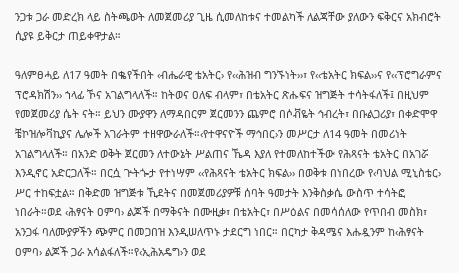ንጋቱ ጋራ መድረክ ላይ ስትጫወት ለመጀመሪያ ጊዜ ሲመለከቱና ተመልካች ለልጃቸው ያለውን ፍቅርና አክብሮት ሲያዩ ይቅርታ ጠይቀዋታል።

ዓለምፀሓይ ለ17 ዓመት በቈየችበት ‹ብሔራዊ ቴአትር› የ‹‹ሕዝብ ግንኙነት››፣ የ‹‹ቴአትር ክፍል››ና የ‹‹ፕሮግራምና ፕሮዳክሽን›› ኀላፊ ኾና አገልግላለች። ከትወና ዐለፍ ብላም፣ በቴአትር ጽሑፍና ዝግጅት ተሳትፋለች፤ በዚህም የመጀመሪያ ሴት ናት። ይህን ሙያዋን ለማዳበርም ጀርመንን ጨምሮ በሶቭዬት ኅብረት፣ በቡልጋሪያ፣ በቀድሞዋ ቼኮዝሎቫኪያና ሌሎች አገራትም ተዘዋውራለች።‹የተዋናዮች ማኅበር›ን መሥርታ ለ14 ዓመት በመሪነት አገልግላለች። በአንድ ወቅት ጀርመን ለተውኔት ሥልጠና ኼዳ እያለ የተመለከተችው የሕጻናት ቴአትር በአገሯ እንዲኖር አድርጋለች። በርሷ ጕትጐታ የተነሣም ‹‹የሕጻናት ቴአትር ክፍል›› በወቅቱ በነበረው የ‹ባህል ሚኒስቴር› ሥር ተከፍቷል። በቅድመ ዝግጅቱ ኺደትና በመጀመሪያዎቹ ሰባት ዓመታት እንቅስቃሴ ውስጥ ተሳትፎ ነበራት።ወደ ‹ሕፃናት ዐምባ› ልጆች በማቅናት በሙዚቃ፣ በቴአትር፣ በሥዕልና በመሳሰለው የጥበብ መስክ፣ አንጋፋ ባለሙያዎችን ጭምር በመጋበዝ እንዲሠለጥኑ ታደርግ ነበር። በርካታ ቅዳሜና እሑዷንም ከ‹ሕፃናት ዐምባ› ልጆች ጋራ አሳልፋለች።የ‹ኢሕአዴግ›ን ወደ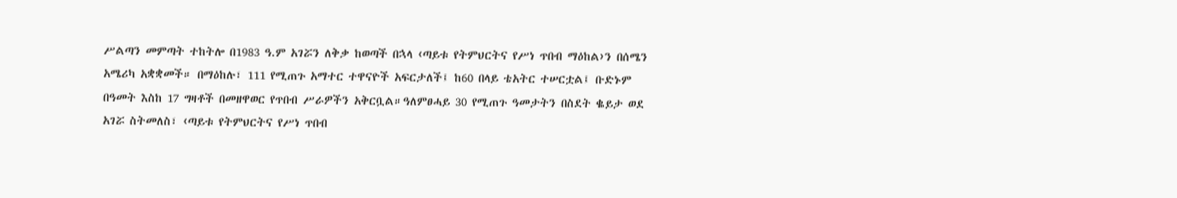ሥልጣን መምጣት ተከትሎ በ1983 ዓ.ም አገሯን ለቅቃ ከወጣች በኋላ ‹ጣይቱ የትምህርትና የሥነ ጥበብ ማዕከል›ን በሰሜን አሜሪካ አቋቋመች። በማዕከሉ፣ 111 የሚጠጉ አማተር ተዋናዮች አፍርታለች፤ ከ60 በላይ ቴአትር ተሠርቷል፤ ቡድኑም በዓመት እስከ 17 ግዛቶች በመዘዋወር የጥበብ ሥራዎችን አቅርቧል።ዓለምፀሓይ 30 የሚጠጉ ዓመታትን በስደት ቈይታ ወደ አገሯ ስትመለስ፣ ‹ጣይቱ የትምህርትና የሥነ ጥበብ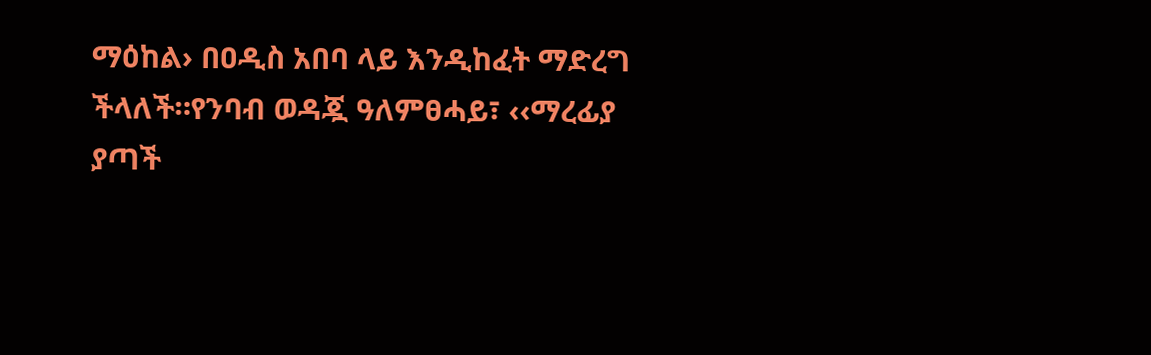ማዕከል› በዐዲስ አበባ ላይ እንዲከፈት ማድረግ ችላለች።የንባብ ወዳጇ ዓለምፀሓይ፣ ‹‹ማረፊያ ያጣች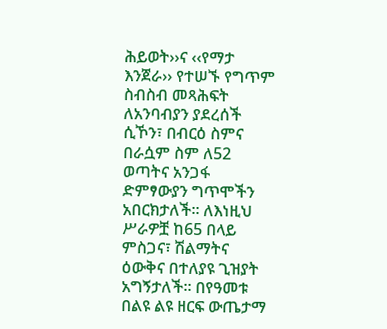ሕይወት››ና ‹‹የማታ እንጀራ›› የተሠኙ የግጥም ስብስብ መጻሕፍት ለአንባብያን ያደረሰች ሲኾን፣ በብርዕ ስምና በራሷም ስም ለ52 ወጣትና አንጋፋ ድምፃውያን ግጥሞችን አበርክታለች። ለእነዚህ ሥራዎቿ ከ65 በላይ ምስጋና፣ ሽልማትና ዕውቅና በተለያዩ ጊዝያት አግኝታለች። በየዓመቱ በልዩ ልዩ ዘርፍ ውጤታማ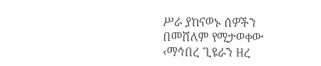ሥራ ያከናወኑ ሰዎችን በመሸለም የሚታወቀው ‹ማኅበረ ጊዩራን ዘረ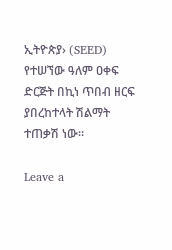ኢትዮጵያ› (SEED) የተሠኘው ዓለም ዐቀፍ ድርጅት በኪነ ጥበብ ዘርፍ ያበረከተላት ሽልማት ተጠቃሽ ነው።

Leave a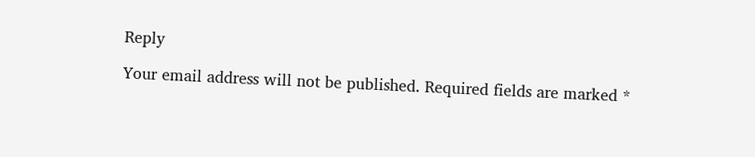Reply

Your email address will not be published. Required fields are marked *